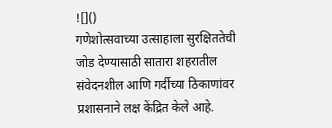![]()
गणेशोत्सवाच्या उत्साहाला सुरक्षिततेची जोड देण्यासाठी सातारा शहरातील संवेदनशील आणि गर्दीच्या ठिकाणांवर प्रशासनाने लक्ष केंद्रित केले आहे.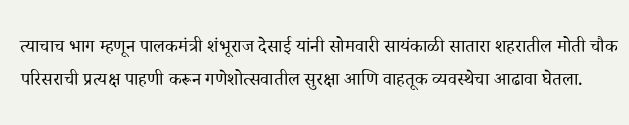त्याचाच भाग म्हणून पालकमंत्री शंभूराज देसाई यांनी सोमवारी सायंकाळी सातारा शहरातील मोती चौक परिसराची प्रत्यक्ष पाहणी करून गणेशोत्सवातील सुरक्षा आणि वाहतूक व्यवस्थेचा आढावा घेतला.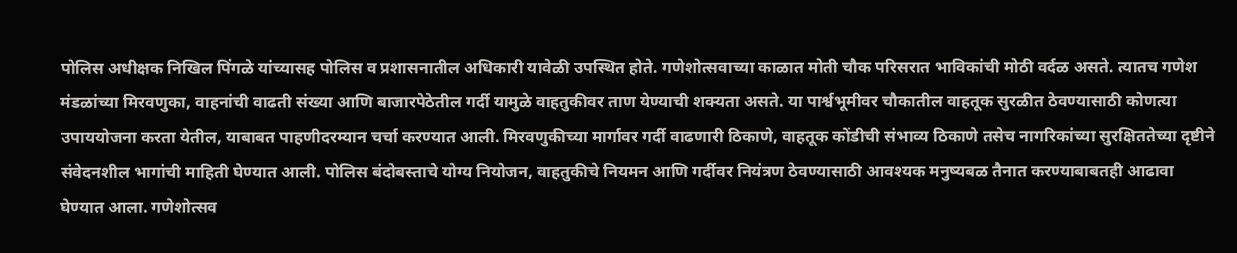पोलिस अधीक्षक निखिल पिंगळे यांच्यासह पोलिस व प्रशासनातील अधिकारी यावेळी उपस्थित होते. गणेशोत्सवाच्या काळात मोती चौक परिसरात भाविकांची मोठी वर्दळ असते. त्यातच गणेश मंडळांच्या मिरवणुका, वाहनांची वाढती संख्या आणि बाजारपेठेतील गर्दी यामुळे वाहतुकीवर ताण येण्याची शक्यता असते. या पार्श्वभूमीवर चौकातील वाहतूक सुरळीत ठेवण्यासाठी कोणत्या उपाययोजना करता येतील, याबाबत पाहणीदरम्यान चर्चा करण्यात आली. मिरवणुकीच्या मार्गावर गर्दी वाढणारी ठिकाणे, वाहतूक कोंडीची संभाव्य ठिकाणे तसेच नागरिकांच्या सुरक्षिततेच्या दृष्टीने संवेदनशील भागांची माहिती घेण्यात आली. पोलिस बंदोबस्ताचे योग्य नियोजन, वाहतुकीचे नियमन आणि गर्दीवर नियंत्रण ठेवण्यासाठी आवश्यक मनुष्यबळ तैनात करण्याबाबतही आढावा घेण्यात आला. गणेशोत्सव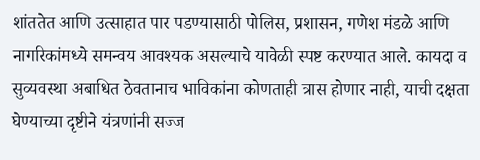शांततेत आणि उत्साहात पार पडण्यासाठी पोलिस, प्रशासन, गणेश मंडळे आणि नागरिकांमध्ये समन्वय आवश्यक असल्याचे यावेळी स्पष्ट करण्यात आले. कायदा व सुव्यवस्था अबाधित ठेवतानाच भाविकांना कोणताही त्रास होणार नाही, याची दक्षता घेण्याच्या दृष्टीने यंत्रणांनी सज्ज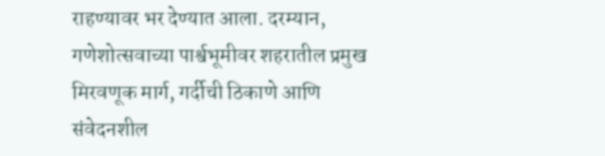राहण्यावर भर देण्यात आला. दरम्यान, गणेशोत्सवाच्या पार्श्वभूमीवर शहरातील प्रमुख मिरवणूक मार्ग, गर्दीची ठिकाणे आणि संवेदनशील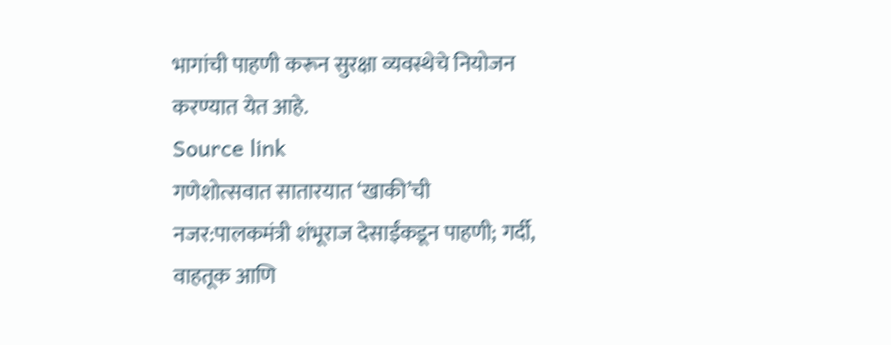भागांची पाहणी करून सुरक्षा व्यवस्थेचे नियोजन करण्यात येत आहे.
Source link
गणेशोत्सवात सातारयात ‘खाकी’ची नजर:पालकमंत्री शंभूराज देसाईंकडून पाहणी; गर्दी, वाहतूक आणि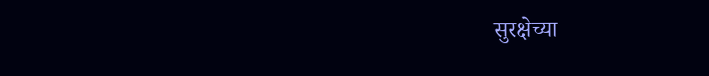सुरक्षेच्या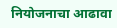नियोजनाचा आढावा